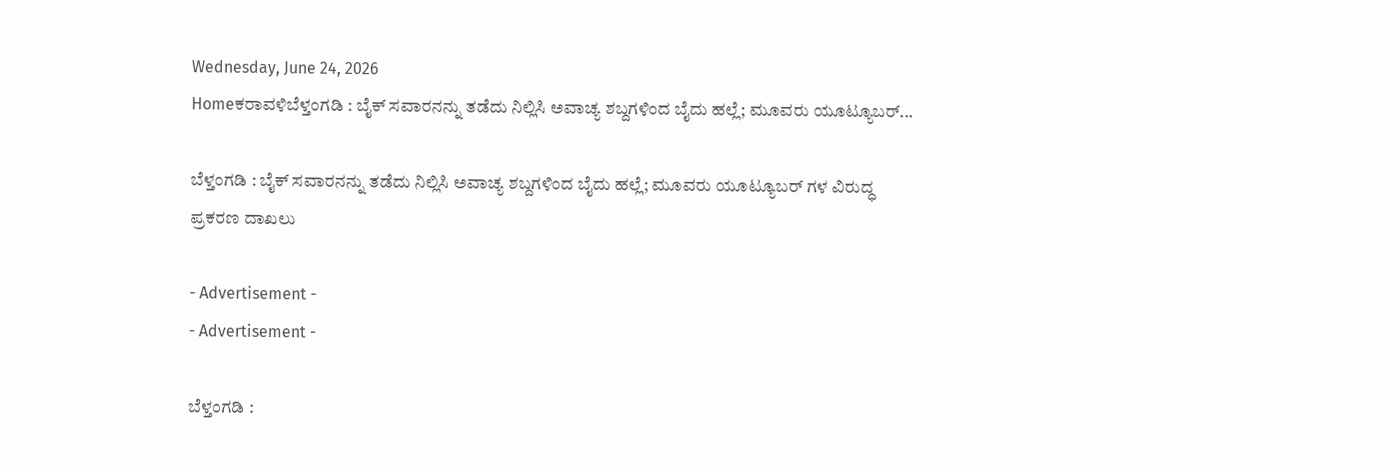Wednesday, June 24, 2026
Homeಕರಾವಳಿಬೆಳ್ತಂಗಡಿ : ಬೈಕ್ ಸವಾರನನ್ನು ತಡೆದು ನಿಲ್ಲಿಸಿ ಅವಾಚ್ಯ ಶಬ್ದಗಳಿಂದ ಬೈದು ಹಲ್ಲೆ; ಮೂವರು ಯೂಟ್ಯೂಬರ್...

ಬೆಳ್ತಂಗಡಿ : ಬೈಕ್ ಸವಾರನನ್ನು ತಡೆದು ನಿಲ್ಲಿಸಿ ಅವಾಚ್ಯ ಶಬ್ದಗಳಿಂದ ಬೈದು ಹಲ್ಲೆ; ಮೂವರು ಯೂಟ್ಯೂಬರ್ ಗಳ ವಿರುದ್ಧ ಪ್ರಕರಣ ದಾಖಲು

- Advertisement -
- Advertisement -

ಬೆಳ್ತಂಗಡಿ :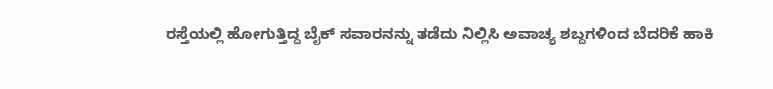ರಸ್ತೆಯಲ್ಲಿ ಹೋಗುತ್ತಿದ್ದ ಬೈಕ್ ಸವಾರನನ್ನು ತಡೆದು ನಿಲ್ಲಿಸಿ ಅವಾಚ್ಯ ಶಬ್ದಗಳಿಂದ ಬೆದರಿಕೆ ಹಾಕಿ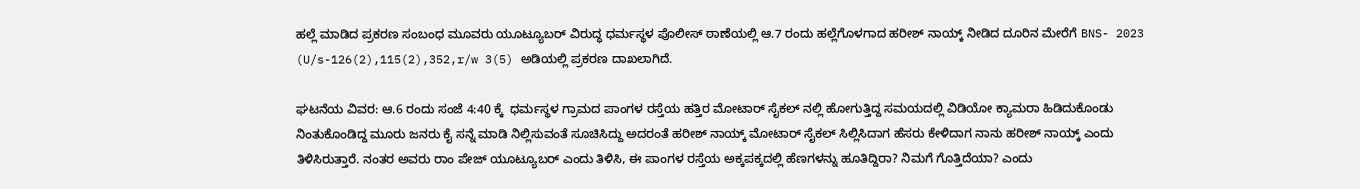ಹಲ್ಲೆ ಮಾಡಿದ ಪ್ರಕರಣ ಸಂಬಂಧ ಮೂವರು ಯೂಟ್ಯೂಬರ್ ವಿರುದ್ಧ ಧರ್ಮಸ್ಥಳ ಪೊಲೀಸ್ ಠಾಣೆಯಲ್ಲಿ ಆ.7 ರಂದು ಹಲ್ಲೆಗೊಳಗಾದ ಹರೀಶ್ ನಾಯ್ಕ್ ನೀಡಿದ ದೂರಿನ ಮೇರೆಗೆ BNS- 2023 (U/s-126(2),115(2),352,r/w 3(5) ಅಡಿಯಲ್ಲಿ ಪ್ರಕರಣ ದಾಖಲಾಗಿದೆ.

ಘಟನೆಯ ವಿವರ: ಆ.6 ರಂದು ಸಂಜೆ 4:40 ಕ್ಕೆ  ಧರ್ಮಸ್ಥಳ ಗ್ರಾಮದ ಪಾಂಗಳ ರಸ್ತೆಯ ಹತ್ತಿರ ಮೋಟಾರ್ ಸೈಕಲ್ ನಲ್ಲಿ ಹೋಗುತ್ತಿದ್ದ ಸಮಯದಲ್ಲಿ ವಿಡಿಯೋ ಕ್ಯಾಮರಾ ಹಿಡಿದುಕೊಂಡು ನಿಂತುಕೊಂಡಿದ್ದ ಮೂರು ಜನರು ಕೈ ಸನ್ನೆ ಮಾಡಿ ನಿಲ್ಲಿಸುವಂತೆ ಸೂಚಿಸಿದ್ದು ಅದರಂತೆ ಹರೀಶ್ ನಾಯ್ಕ್ ಮೋಟಾರ್ ಸೈಕಲ್ ಸಿಲ್ಲಿಸಿದಾಗ ಹೆಸರು ಕೇಳಿದಾಗ ನಾನು ಹರೀಶ್ ನಾಯ್ಕ್ ಎಂದು ತಿಳಿಸಿರುತ್ತಾರೆ. ನಂತರ ಅವರು ರಾಂ ಪೇಜ್ ಯೂಟ್ಯೂಬರ್ ಎಂದು ತಿಳಿಸಿ, ಈ ಪಾಂಗಳ ರಸ್ತೆಯ ಅಕ್ಕಪಕ್ಕದಲ್ಲಿ ಹೆಣಗಳನ್ನು ಹೂತಿದ್ದಿರಾ? ನಿಮಗೆ ಗೊತ್ತಿದೆಯಾ? ಎಂದು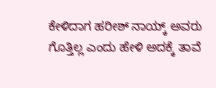ಕೇಳಿದಾಗ ಹರೀಶ್ ನಾಯ್ಕ್ ಅವರು ಗೊತ್ತಿಲ್ಲ ಎಂದು ಹೇಳಿ ಅದಕ್ಕೆ ತಾವೆ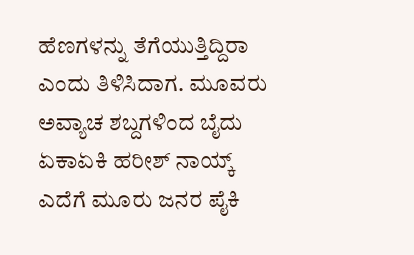ಹೆಣಗಳನ್ನು ತೆಗೆಯುತ್ತಿದ್ದಿರಾ ಎಂದು ತಿಳಿಸಿದಾಗ. ಮೂವರು ಅವ್ಯಾಚ ಶಬ್ದಗಳಿಂದ ಬೈದು ಏಕಾಏಕಿ ಹರೀಶ್ ನಾಯ್ಕ್ ಎದೆಗೆ ಮೂರು ಜನರ ಪೈಕಿ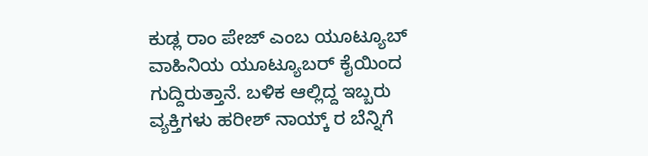ಕುಡ್ಲ ರಾಂ ಪೇಜ್ ಎಂಬ ಯೂಟ್ಯೂಬ್ ವಾಹಿನಿಯ ಯೂಟ್ಯೂಬರ್ ಕೈಯಿಂದ ಗುದ್ದಿರುತ್ತಾನೆ. ಬಳಿಕ ಆಲ್ಲಿದ್ದ ಇಬ್ಬರು ವ್ಯಕ್ತಿಗಳು ಹರೀಶ್ ನಾಯ್ಕ್ ರ ಬೆನ್ನಿಗೆ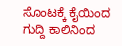ಸೊಂಟಕ್ಕೆ ಕೈಯಿಂದ ಗುದ್ದಿ ಕಾಲಿನಿಂದ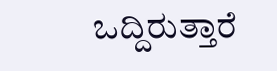ಒದ್ದಿರುತ್ತಾರೆ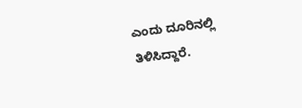ಎಂದು ದೂರಿನಲ್ಲಿ ತಿಳಿಸಿದ್ದಾರೆ.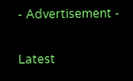- Advertisement -

Latest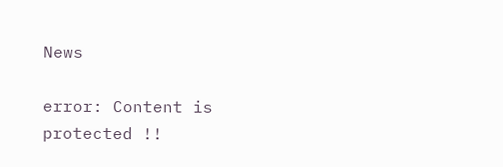News

error: Content is protected !!